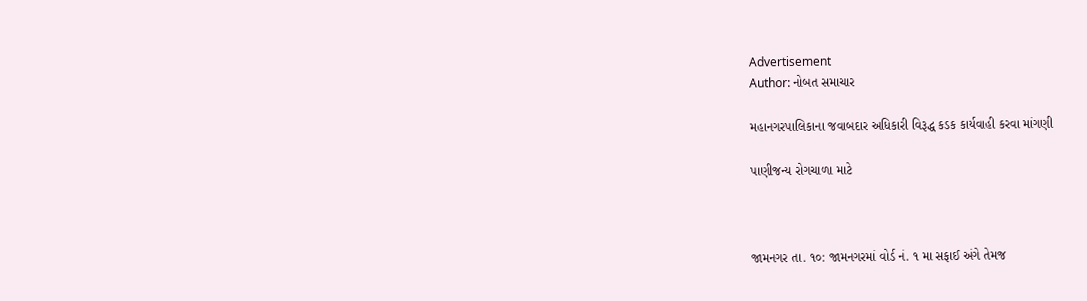Advertisement
Author: નોબત સમાચાર

મહાનગરપાલિકાના જવાબદાર અધિકારી વિરૂદ્ધ કડક કાર્યવાહી કરવા માંગણી

પાણીજન્ય રોગચાળા માટે



જામનગર તા. ૧૦: જામનગરમાં વોર્ડ નં. ૧ મા સફાઈ અંગે તેમજ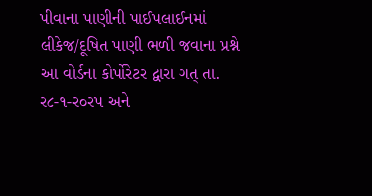પીવાના પાણીની પાઈપલાઈનમાં લીકેજ/દૂષિત પાણી ભળી જવાના પ્રશ્ને આ વોર્ડના કોર્પોરેટર દ્વારા ગત્ તા. ર૮-૧-ર૦રપ અને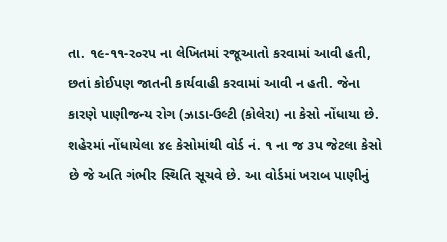તા. ૧૯-૧૧-ર૦રપ ના લેખિતમાં રજૂઆતો કરવામાં આવી હતી, છતાં કોઈપણ જાતની કાર્યવાહી કરવામાં આવી ન હતી. જેના કારણે પાણીજન્ય રોગ (ઝાડા-ઉલ્ટી (કોલેરા) ના કેસો નોંધાયા છે. શહેરમાં નોંધાયેલા ૪૯ કેસોમાંથી વોર્ડ નં. ૧ ના જ ૩પ જેટલા કેસો છે જે અતિ ગંભીર સ્થિતિ સૂચવે છે. આ વોર્ડમાં ખરાબ પાણીનું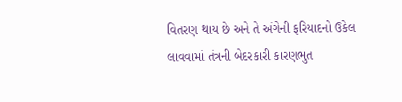વિતરણ થાય છે અને તે અંગેની ફરિયાદનો ઉકેલ લાવવામાં તંત્રની બેદરકારી કારણભુત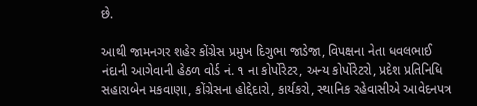છે.

આથી જામનગર શહેર કોંગ્રેસ પ્રમુખ દિગુભા જાડેજા, વિપક્ષના નેતા ધવલભાઈ નંદાની આગેવાની હેઠળ વોર્ડ નં. ૧ ના કોર્પોરેટર, અન્ય કોર્પોરેટરો, પ્રદેશ પ્રતિનિધિ સહારાબેન મકવાણા, કોંગ્રેસના હોદ્દેદારો, કાર્યકરો, સ્થાનિક રહેવાસીએ આવેદનપત્ર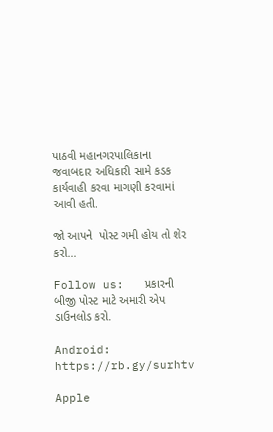પાઠવી મહાનગરપાલિકાના જવાબદાર અધિકારી સામે કડક કાર્યવાહી કરવા માગણી કરવામાં આવી હતી.

જો આપને  પોસ્ટ ગમી હોય તો શેર કરો...

Follow us:   પ્રકારની બીજી પોસ્ટ માટે અમારી એપ ડાઉનલોડ કરો.

Android: https://rb.gy/surhtv

Apple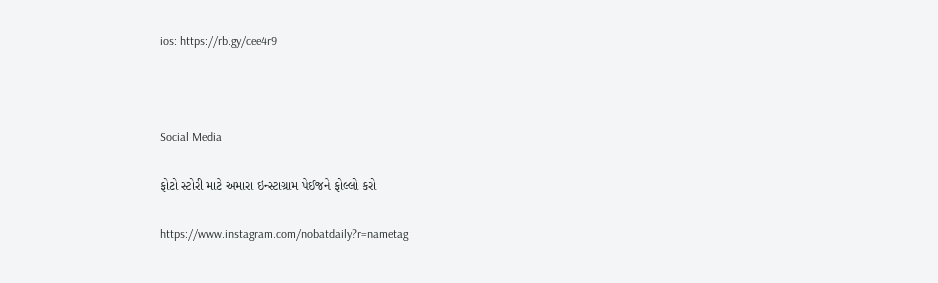ios: https://rb.gy/cee4r9



Social Media

ફોટો સ્ટોરી માટે અમારા ઇન્સ્ટાગ્રામ પેઈજને ફોલ્લો કરો

https://www.instagram.com/nobatdaily?r=nametag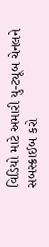વિડિયો માટે અમારી યુ-ટ્યૂબ ચેનલને સબસ્ક્રાઈબ કરો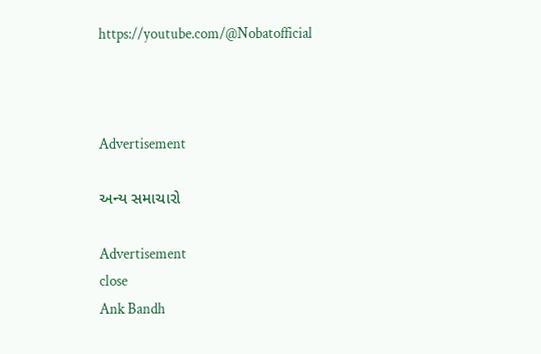https://youtube.com/@Nobatofficial



Advertisement

અન્ય સમાચારો

Advertisement
close
Ank Bandh